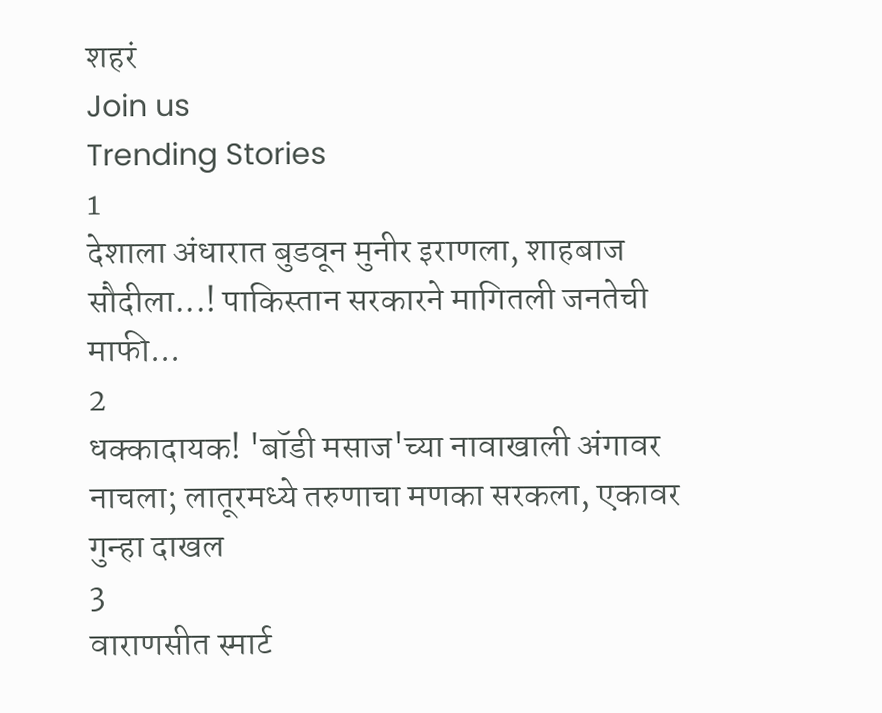शहरं
Join us
Trending Stories
1
देशाला अंधारात बुडवून मुनीर इराणला, शाहबाज सौदीला...! पाकिस्तान सरकारने मागितली जनतेची माफी...
2
धक्कादायक! 'बॉडी मसाज'च्या नावाखाली अंगावर नाचला; लातूरमध्ये तरुणाचा मणका सरकला, एकावर गुन्हा दाखल
3
वाराणसीत स्मार्ट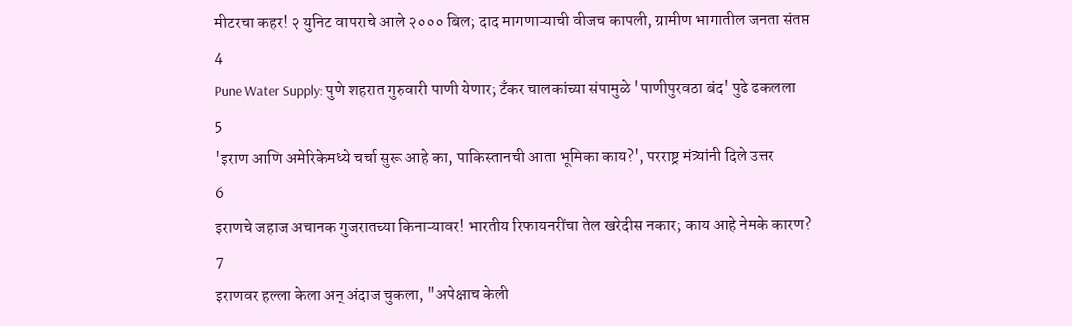मीटरचा कहर! २ युनिट वापराचे आले २००० बिल; दाद मागणाऱ्याची वीजच कापली, ग्रामीण भागातील जनता संतप्त
4
Pune Water Supply: पुणे शहरात गुरुवारी पाणी येणार; टँकर चालकांच्या संपामुळे 'पाणीपुरवठा बंद' पुढे ढकलला
5
'इराण आणि अमेरिकेमध्ये चर्चा सुरू आहे का, पाकिस्तानची आता भूमिका काय?', परराष्ट्र मंत्र्यांनी दिले उत्तर
6
इराणचे जहाज अचानक गुजरातच्या किनाऱ्यावर! भारतीय रिफायनरींचा तेल खरेदीस नकार; काय आहे नेमके कारण?
7
इराणवर हल्ला केला अन् अंदाज चुकला, "अपेक्षाच केली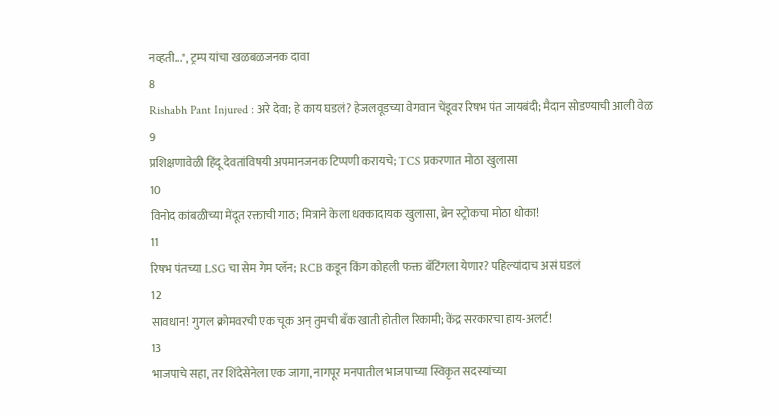नव्हती...", ट्रम्प यांचा खळबळजनक दावा
8
Rishabh Pant Injured : अरे देवा; हे काय घडलं? हेजलवूडच्या वेगवान चेंडूवर रिषभ पंत जायबंदी; मैदान सोडण्याची आली वेळ
9
प्रशिक्षणावेळी हिंदू देवतांविषयी अपमानजनक टिप्पणी करायचे; TCS प्रकरणात मोठा खुलासा
10
विनोद कांबळीच्या मेंदूत रक्ताची गाठ; मित्राने केला धक्कादायक खुलासा, ब्रेन स्ट्रोकचा मोठा धोका!
11
रिषभ पंतच्या LSG चा सेम गेम प्लॅन; RCB कडून किंग कोहली फक्त बॅटिंगला येणार? पहिल्यांदाच असं घडलं
12
सावधान! गुगल क्रोमवरची एक चूक अन् तुमची बँक खाती होतील रिकामी; केंद्र सरकारचा हाय-अलर्ट!
13
भाजपाचे सहा, तर शिंदेसेनेला एक जागा, नागपूर मनपातील भाजपाच्या स्विकृत सदस्यांच्या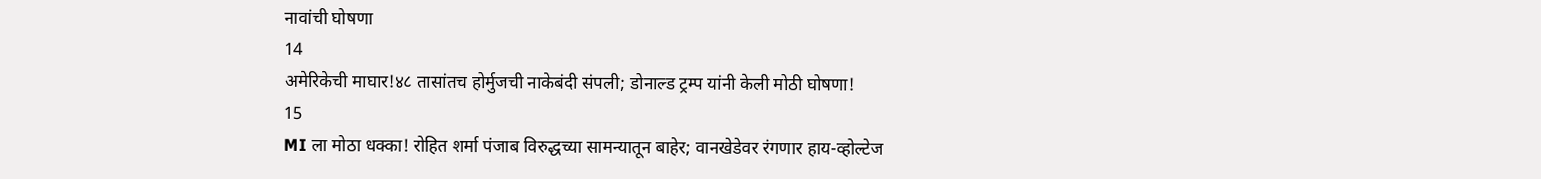नावांची घोषणा
14
अमेरिकेची माघार!४८ तासांतच होर्मुजची नाकेबंदी संपली; डोनाल्ड ट्रम्प यांनी केली मोठी घोषणा!
15
MI ला मोठा धक्का! रोहित शर्मा पंजाब विरुद्धच्या सामन्यातून बाहेर; वानखेडेवर रंगणार हाय-व्होल्टेज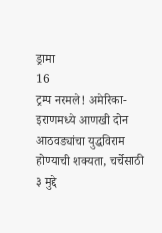ड्रामा
16
ट्रम्प नरमले! अमेरिका-इराणमध्ये आणखी दोन आठवड्यांचा युद्धविराम होण्याची शक्यता, चर्चेसाठी ३ मुद्दे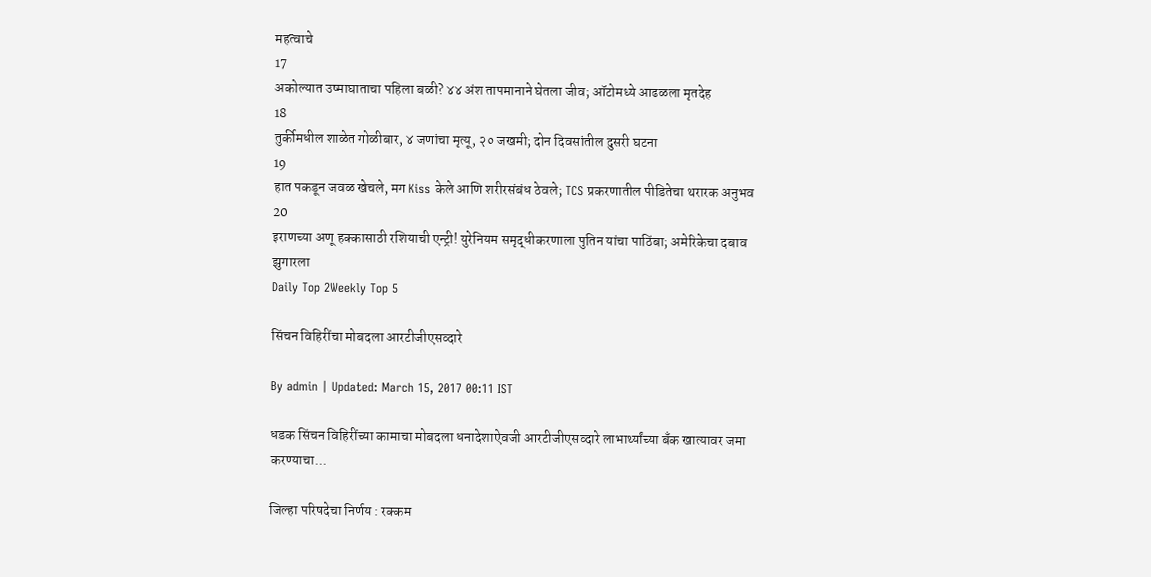महत्वाचे
17
अकोल्यात उष्माघाताचा पहिला बळी? ४४ अंश तापमानाने घेतला जीव; ऑटोमध्ये आढळला मृतदेह
18
तुर्कीमधील शाळेत गोळीबार, ४ जणांचा मृत्यू, २० जखमी; दोन दिवसांतील दुसरी घटना
19
हात पकडून जवळ खेचले, मग Kiss केले आणि शरीरसंबंध ठेवले; TCS प्रकरणातील पीडितेचा थरारक अनुभव
20
इराणच्या अणू हक्कासाठी रशियाची एन्ट्री! युरेनियम समृद्धीकरणाला पुतिन यांचा पाठिंबा; अमेरिकेचा दबाव झुगारला
Daily Top 2Weekly Top 5

सिंचन विहिरींचा मोबदला आरटीजीएसव्दारे

By admin | Updated: March 15, 2017 00:11 IST

धडक सिंचन विहिरींच्या कामाचा मोबदला धनादेशाऐवजी आरटीजीएसव्दारे लाभार्थ्यांच्या बँक खात्यावर जमा करण्याचा...

जिल्हा परिषदेचा निर्णय : रक्कम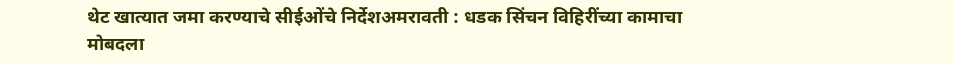थेट खात्यात जमा करण्याचे सीईओंचे निर्देशअमरावती : धडक सिंचन विहिरींच्या कामाचा मोबदला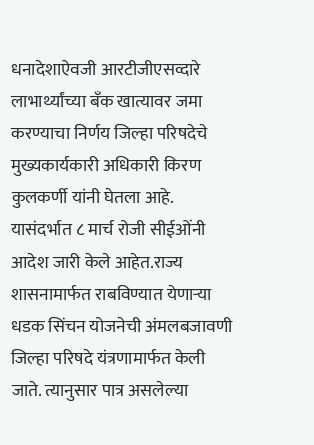धनादेशाऐवजी आरटीजीएसव्दारे लाभार्थ्यांच्या बँक खात्यावर जमा करण्याचा निर्णय जिल्हा परिषदेचे मुख्यकार्यकारी अधिकारी किरण कुलकर्णी यांनी घेतला आहे. यासंदर्भात ८ मार्च रोजी सीईओंनी आदेश जारी केले आहेत.राज्य शासनामार्फत राबविण्यात येणाऱ्या धडक सिंचन योजनेची अंमलबजावणी जिल्हा परिषदे यंत्रणामार्फत केली जाते. त्यानुसार पात्र असलेल्या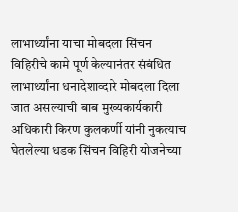लाभार्थ्यांना याचा मोबदला सिंचन विहिरीचे कामे पूर्ण केल्यानंतर संबंधित लाभार्थ्यांना धनादेशाव्दारे मोबदला दिला जात असल्याची बाब मुख्यकार्यकारी अधिकारी किरण कुलकर्णी यांनी नुकत्याच घेतलेल्या धडक सिंचन विहिरी योजनेच्या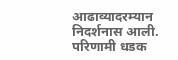आढाव्यादरम्यान निदर्शनास आली. परिणामी धडक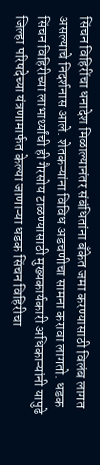सिंचन विहिरींचा धनादेश मिळाल्यानंतर संबंधितांना बँकेत जमा करण्यासाठी विलंब लागत असल्याचे निदर्शनास आले. शेतकऱ्यांना विविध अडचणीचा सामना करावा लागतो. धडक सिंचन विहिरीच्या लाभार्थ्यांची ही गैरसोय टाळण्यासाठी मुख्यकार्यकारी अधिकाऱ्यांनी यापुढे जिल्हा परिषदेच्या यंत्रणामार्फत केल्या जाणाऱ्या धडक सिंचन विहिरीचा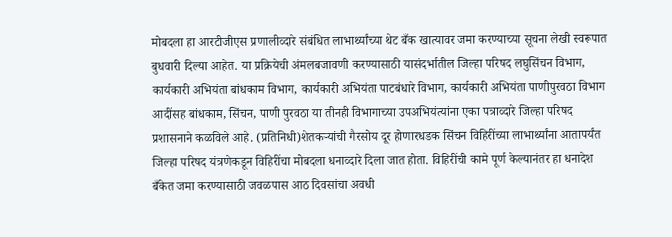मोबदला हा आरटीजीएस प्रणालीव्दारे संबंधित लाभार्थ्यांच्या थेट बँक खात्यावर जमा करण्याच्या सूचना लेखी स्वरूपात बुधवारी दिल्या आहेत. या प्रक्रियेची अंमलबजावणी करण्यासाठी यासंदर्भातील जिल्हा परिषद लघुसिंचन विभाग, कार्यकारी अभियंता बांधकाम विभाग, कार्यकारी अभियंता पाटबंधारे विभाग, कार्यकारी अभियंता पाणीपुरवठा विभाग आदींसह बांधकाम, सिंचन, पाणी पुरवठा या तीनही विभागाच्या उपअभियंत्यांना एका पत्राव्दारे जिल्हा परिषद प्रशासनाने कळविले आहे. (प्रतिनिधी)शेतकऱ्यांची गैरसोय दूर होणारधडक सिंचन विहिरींच्या लाभार्थ्यांना आतापर्यंत जिल्हा परिषद यंत्रणेकडून विहिरींचा मोबदला धनाव्दारे दिला जात होता. विहिरींची कामे पूर्ण केल्यानंतर हा धनादेश बँकेत जमा करण्यासाठी जवळपास आठ दिवसांचा अवधी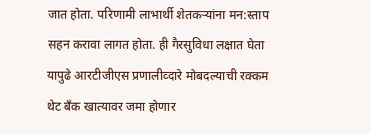जात होता. परिणामी लाभार्थी शेतकऱ्यांना मन:स्ताप सहन करावा लागत होता. ही गैरसुविधा लक्षात घेता यापुढे आरटीजीएस प्रणालीव्दारे मोबदल्याची रक्कम थेट बँक खात्यावर जमा होणार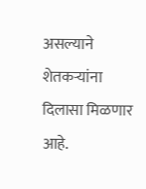असल्याने शेतकऱ्यांना दिलासा मिळणार आहे.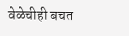वेळेचीही बचत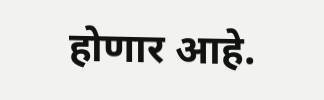होणार आहे.